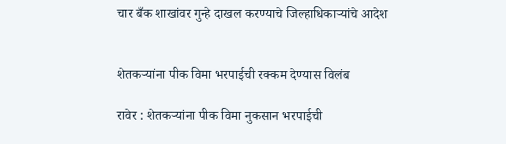चार बँक शाखांवर गुन्हे दाखल करण्याचे जिल्हाधिकार्‍यांचे आदेश


शेतकर्‍यांना पीक विमा भरपाईची रक्कम देण्यास विलंब

रावेर : शेतकर्‍यांना पीक विमा नुकसान भरपाईची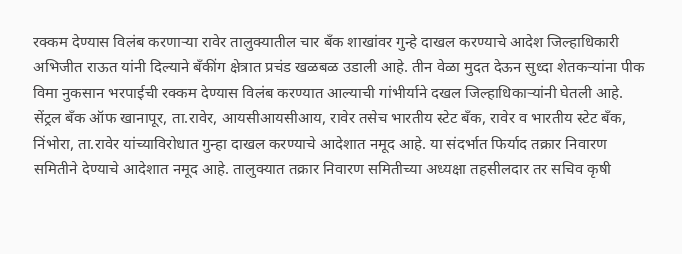रक्कम देण्यास विलंब करणार्‍या रावेर तालुक्यातील चार बँक शाखांवर गुन्हे दाखल करण्याचे आदेश जिल्हाधिकारी अभिजीत राऊत यांनी दिल्याने बँकींग क्षेत्रात प्रचंड खळबळ उडाली आहे. तीन वेळा मुदत देऊन सुध्दा शेतकर्‍यांना पीक विमा नुकसान भरपाईची रक्कम देण्यास विलंब करण्यात आल्याची गांभीर्याने दखल जिल्हाधिकार्‍यांनी घेतली आहे. सेंट्रल बँक ऑफ खानापूर, ता.रावेर, आयसीआयसीआय, रावेर तसेच भारतीय स्टेट बँक, रावेर व भारतीय स्टेट बँक, निंभोरा, ता.रावेर यांच्याविरोधात गुन्हा दाखल करण्याचे आदेशात नमूद आहे. या संदर्भात फिर्याद तक्रार निवारण समितीने देण्याचे आदेशात नमूद आहे. तालुक्यात तक्रार निवारण समितीच्या अध्यक्षा तहसीलदार तर सचिव कृषी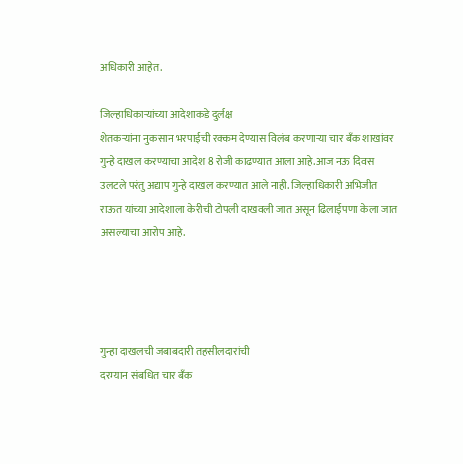अधिकारी आहेत.

जिल्हाधिकार्‍यांच्या आदेशाकडे दुर्लक्ष
शेतकर्‍यांना नुकसान भरपाईची रक्कम देण्यास विलंब करणार्‍या चार बँक शाखांवर गुन्हे दाखल करण्याचा आदेश 8 रोजी काढण्यात आला आहे.आज नऊ दिवस उलटले परंतु अद्याप गुन्हे दाखल करण्यात आले नाही. जिल्हाधिकारी अभिजीत राऊत यांच्या आदेशाला केरीची टोपली दाखवली जात असून ढिलाईपणा केला जात असल्याचा आरोप आहे.




गुन्हा दाखलची जबाबदारी तहसीलदारांची
दरम्यान संबधित चार बँक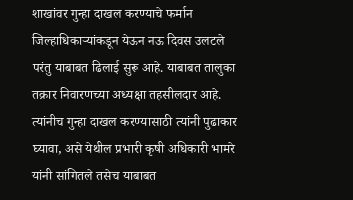शाखांवर गुन्हा दाखल करण्याचे फर्मान जिल्हाधिकार्‍यांकडून येऊन नऊ दिवस उलटले परंतु याबाबत ढिलाई सुरू आहे. याबाबत तालुका तक्रार निवारणच्या अध्यक्षा तहसीलदार आहे. त्यांनीच गुन्हा दाखल करण्यासाठी त्यांनी पुढाकार घ्यावा, असे येथील प्रभारी कृषी अधिकारी भामरे यांनी सांगितले तसेच याबाबत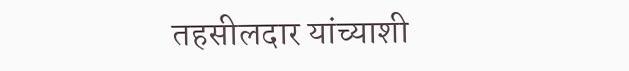तहसीलदार यांच्याशी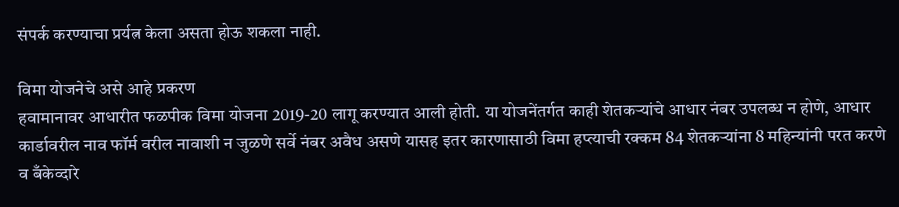संपर्क करण्याचा प्रर्यत्न केला असता होऊ शकला नाही.

विमा योजनेचे असे आहे प्रकरण
हवामानावर आधारीत फळपीक विमा योजना 2019-20 लागू करण्यात आली होती. या योजनेंतर्गत काही शेतकर्‍यांचे आधार नंबर उपलब्ध न होणे, आधार कार्डावरील नाव फॉर्म वरील नावाशी न जुळणे सर्वे नंबर अवैध असणे यासह इतर कारणासाठी विमा हप्त्याची रक्कम 84 शेतकर्‍यांना 8 महिन्यांनी परत करणे व बँकेव्दारे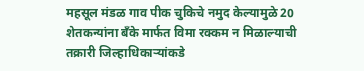महसूल मंडळ गाव पीक चुकिचे नमुद केल्यामुळे 20 शेतकन्यांना बँके मार्फत विमा रक्कम न मिळाल्याची तक्रारी जिल्हाधिकार्‍यांकडे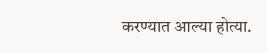करण्यात आल्या होत्या.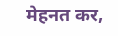मेहनत कर,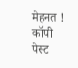मेहनत ! कॉपी पेस्ट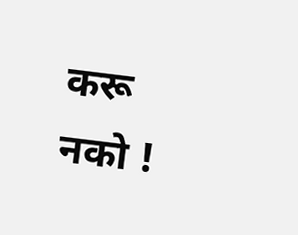करू नको !